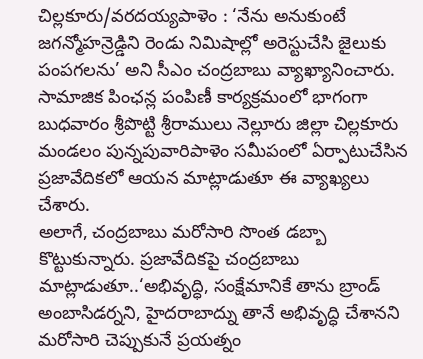చిల్లకూరు/వరదయ్యపాళెం : ‘నేను అనుకుంటే జగన్మోహన్రెడ్డిని రెండు నిమిషాల్లో అరెస్టుచేసి జైలుకు పంపగలను’ అని సీఎం చంద్రబాబు వ్యాఖ్యానించారు. సామాజిక పింఛన్ల పంపిణీ కార్యక్రమంలో భాగంగా బుధవారం శ్రీపొట్టి శ్రీరాములు నెల్లూరు జిల్లా చిల్లకూరు మండలం పున్నపువారిపాళెం సమీపంలో ఏర్పాటుచేసిన ప్రజావేదికలో ఆయన మాట్లాడుతూ ఈ వ్యాఖ్యలు చేశారు.
అలాగే, చంద్రబాబు మరోసారి సొంత డబ్బా కొట్టుకున్నారు. ప్రజావేదికపై చంద్రబాబు మాట్లాడుతూ..‘అభివృద్ధి, సంక్షేమానికే తాను బ్రాండ్ అంబాసిడర్నని, హైదరాబాద్ను తానే అభివృద్ధి చేశానని మరోసారి చెప్పుకునే ప్రయత్నం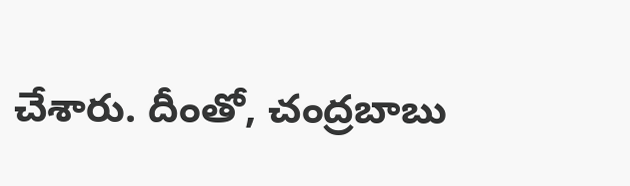చేశారు. దీంతో, చంద్రబాబు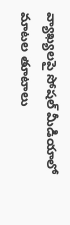వ్యాఖ్యలపై సోషల్ మీడియాలో మాటల తూటాలు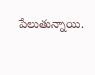పేలుతున్నాయి.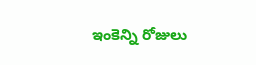ఇంకెన్ని రోజులు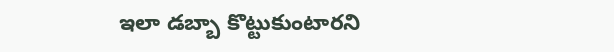ఇలా డబ్బా కొట్టుకుంటారని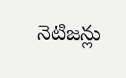నెటిజన్లు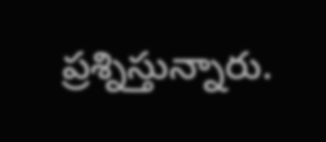ప్రశ్నిస్తున్నారు.